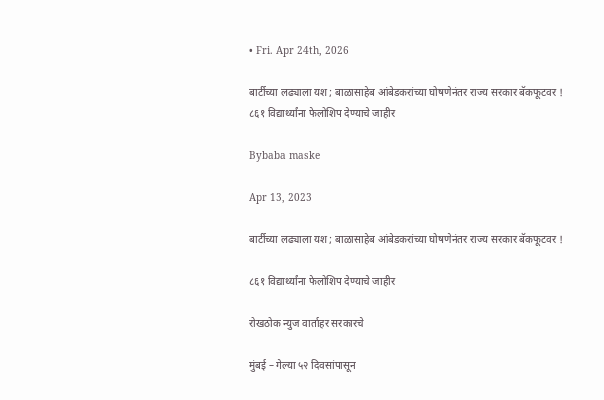• Fri. Apr 24th, 2026

बार्टीच्या लढ्याला यश ; बाळासाहेब आंबेडकरांच्या घोषणेनंतर राज्य सरकार बॅकफूटवर ! ८६१ विद्यार्थ्यांना फेलोशिप देण्याचे जाहीर

Bybaba maske

Apr 13, 2023

बार्टीच्या लढ्याला यश ; बाळासाहेब आंबेडकरांच्या घोषणेनंतर राज्य सरकार बॅकफूटवर !

८६१ विद्यार्थ्यांना फेलोशिप देण्याचे जाहीर

रोखठोक न्युज वार्ताहर सरकारचे

मुंबई – गेल्या ५२ दिवसांपासून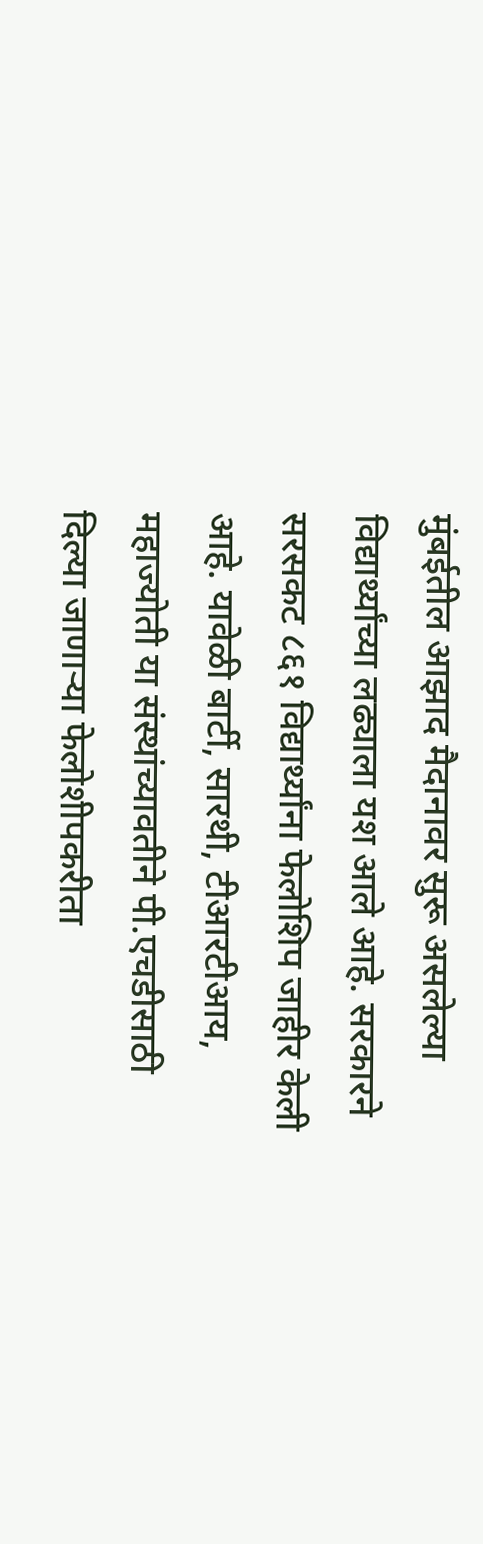मुंबईतील आझाद मैदानावर सुरू असलेल्या विद्यार्थ्यांच्या लढ्याला यश आले आहे. सरकारने सरसकट ८६१ विद्यार्थ्यांना फेलोशिप जाहीर केली आहे. यावेळी बार्टी, सारथी, टीआरटीआय, महाज्योती या संस्थांच्यावतीने पी.एचडीसाठी दिल्या जाणाऱ्या फेलोशीपकरीता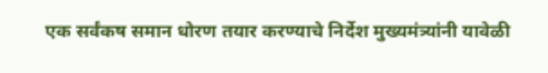एक सर्वंकष समान धोरण तयार करण्याचे निर्देश मुख्यमंत्र्यांनी यावेळी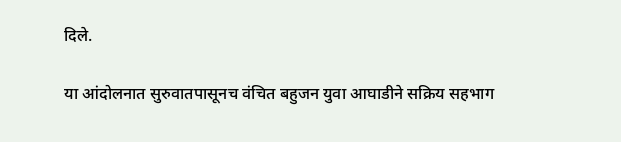दिले.

या आंदोलनात सुरुवातपासूनच वंचित बहुजन युवा आघाडीने सक्रिय सहभाग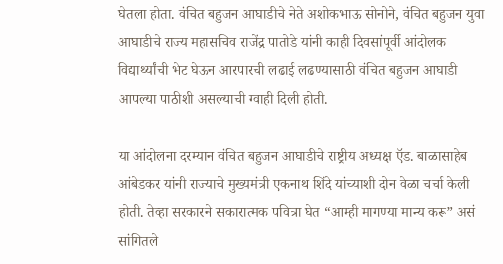घेतला होता. वंचित बहुजन आघाडीचे नेते अशोकभाऊ सोनोने, वंचित बहुजन युवा आघाडीचे राज्य महासचिव राजेंद्र पातोडे यांनी काही दिवसांपूर्वी आंदोलक विद्यार्थ्यांची भेट घेऊन आरपारची लढाई लढण्यासाठी वंचित बहुजन आघाडी आपल्या पाठीशी असल्याची ग्वाही दिली होती.

या आंदोलना दरम्यान वंचित बहुजन आघाडीचे राष्ट्रीय अध्यक्ष ऍड. बाळासाहेब आंबेडकर यांनी राज्याचे मुख्यमंत्री एकनाथ शिंदे यांच्याशी दोन वेळा चर्चा केली होती. तेव्हा सरकारने सकारात्मक पवित्रा घेत “आम्ही मागण्या मान्य करू” असं सांगितले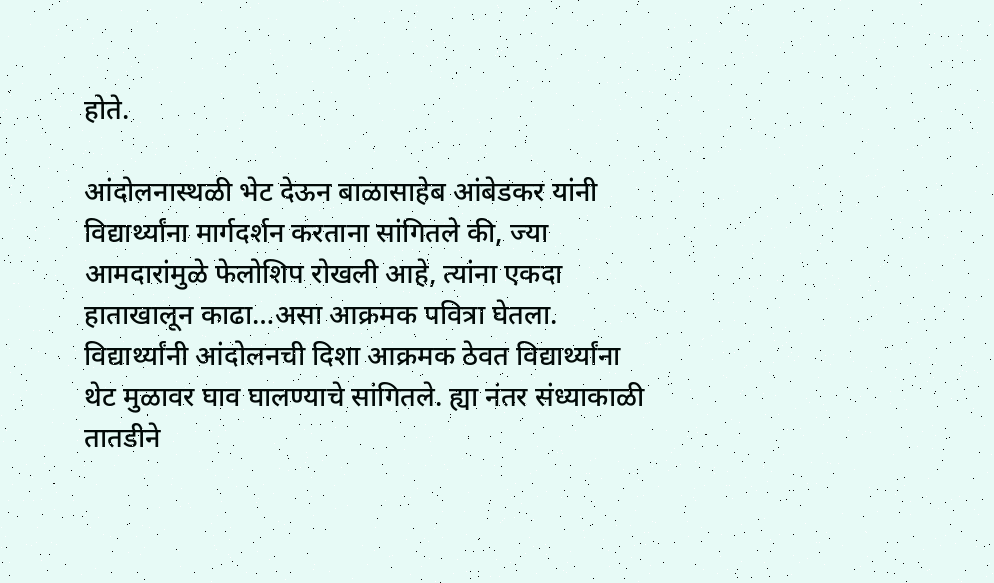होते.

आंदोलनास्थळी भेट देऊन बाळासाहेब आंबेडकर यांनी विद्यार्थ्यांना मार्गदर्शन करताना सांगितले की, ज्या आमदारांमुळे फेलोशिप रोखली आहे, त्यांना एकदा हाताखालून काढा…असा आक्रमक पवित्रा घेतला. विद्यार्थ्यांनी आंदोलनची दिशा आक्रमक ठेवत विद्यार्थ्यांना थेट मुळावर घाव घालण्याचे सांगितले. ह्या नंतर संध्याकाळी तातडीने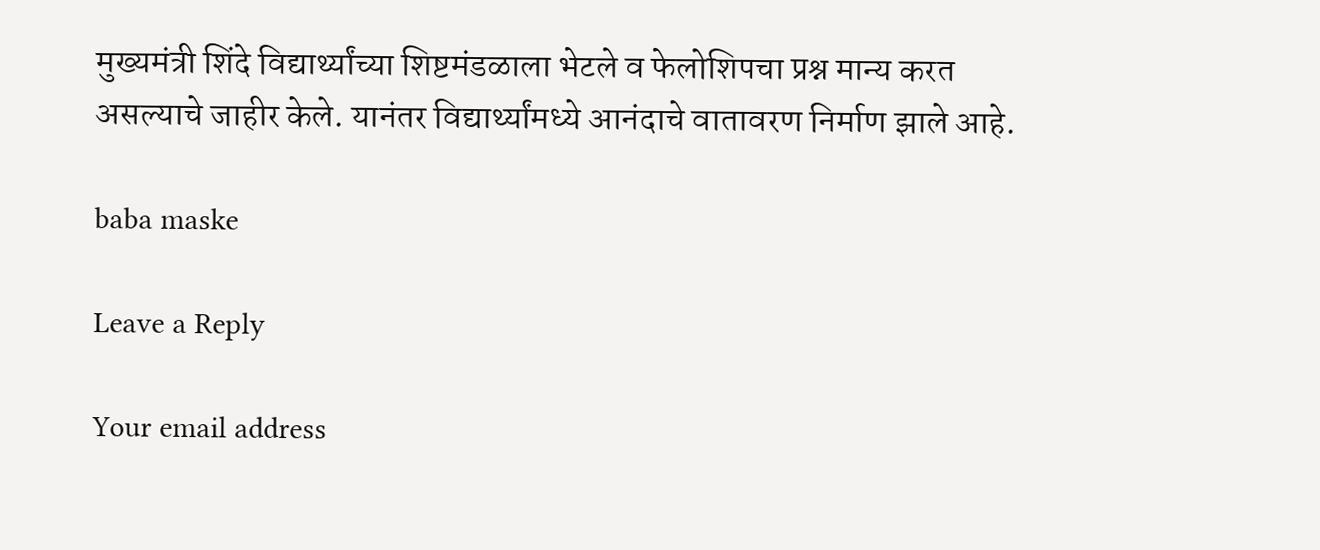मुख्यमंत्री शिंदे विद्यार्थ्यांच्या शिष्टमंडळाला भेटले व फेलोशिपचा प्रश्न मान्य करत असल्याचे जाहीर केले. यानंतर विद्यार्थ्यांमध्ये आनंदाचे वातावरण निर्माण झाले आहे.

baba maske

Leave a Reply

Your email address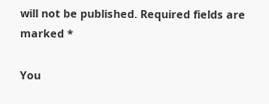will not be published. Required fields are marked *

You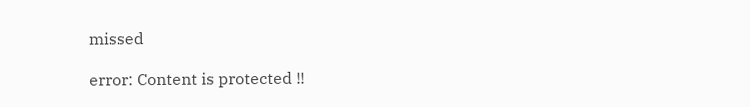missed

error: Content is protected !!